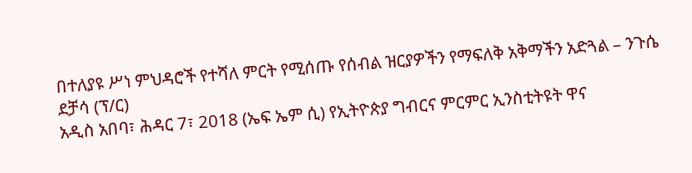በተለያዩ ሥነ ምህዳሮች የተሻለ ምርት የሚሰጡ የሰብል ዝርያዎችን የማፍለቅ አቅማችን አድጓል – ንጉሴ ደቻሳ (ፕ/ር)
አዲስ አበባ፣ ሕዳር 7፣ 2018 (ኤፍ ኤም ሲ) የኢትዮጵያ ግብርና ምርምር ኢንስቲትዩት ዋና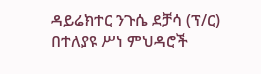ዳይሬክተር ንጉሴ ደቻሳ (ፕ/ር) በተለያዩ ሥነ ምህዳሮች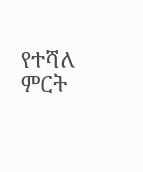የተሻለ ምርት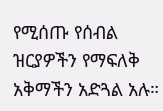የሚሰጡ የሰብል ዝርያዎችን የማፍለቅ አቅማችን አድጓል አሉ።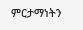ምርታማነትን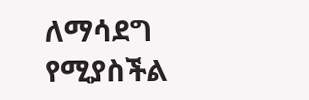ለማሳደግ የሚያስችል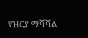የዝርያ ማሻሻል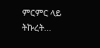ምርምር ላይ ትኩረት…